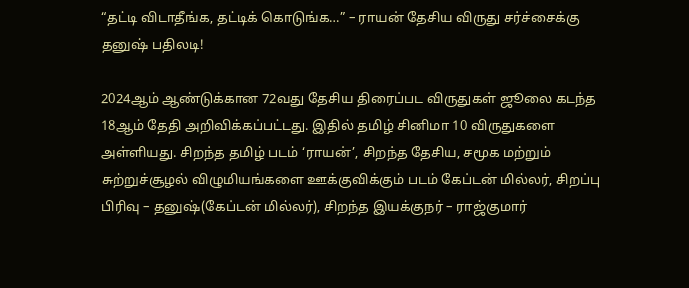“தட்டி விடாதீங்க, தட்டிக் கொடுங்க…” – ராயன் தேசிய விருது சர்ச்சைக்கு தனுஷ் பதிலடி!

2024ஆம் ஆண்டுக்கான 72வது தேசிய திரைப்பட விருதுகள் ஜூலை கடந்த 18ஆம் தேதி அறிவிக்கப்பட்டது. இதில் தமிழ் சினிமா 10 விருதுகளை அள்ளியது. சிறந்த தமிழ் படம் ‘ராயன்’, சிறந்த தேசிய, சமூக மற்றும் சுற்றுச்சூழல் விழுமியங்களை ஊக்குவிக்கும் படம் கேப்டன் மில்லர், சிறப்பு பிரிவு – தனுஷ்(கேப்டன் மில்லர்), சிறந்த இயக்குநர் – ராஜ்குமார்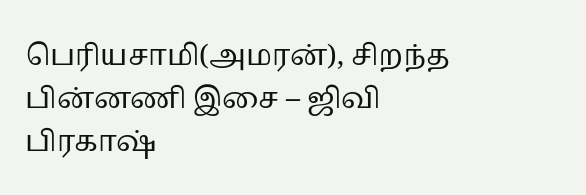பெரியசாமி(அமரன்), சிறந்த பின்னணி இசை – ஜிவி பிரகாஷ்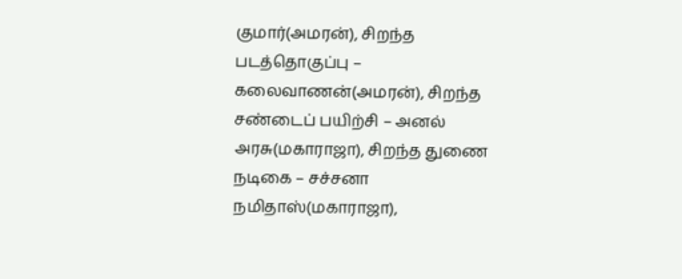குமார்(அமரன்), சிறந்த படத்தொகுப்பு – கலைவாணன்(அமரன்), சிறந்த சண்டைப் பயிற்சி – அனல் அரசு(மகாராஜா), சிறந்த துணை நடிகை – சச்சனா நமிதாஸ்(மகாராஜா),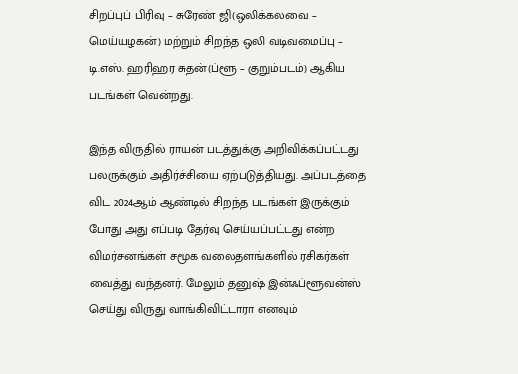சிறப்புப் பிரிவு – சுரேண் ஜி(ஒலிக்கலவை – மெய்யழகன்) மற்றும் சிறந்த ஒலி வடிவமைப்பு – டி.எஸ். ஹரிஹர சுதன்(ப்ளூ – குறும்படம்) ஆகிய படங்கள் வென்றது.

இந்த விருதில் ராயன் படத்துக்கு அறிவிக்கப்பட்டது பலருக்கும் அதிர்ச்சியை ஏற்படுத்தியது. அப்படத்தை விட 2024ஆம் ஆண்டில் சிறந்த படங்கள் இருக்கும் போது அது எப்படி தேர்வு செய்யப்பட்டது என்ற விமர்சனங்கள் சமூக வலைதளங்களில் ரசிகர்கள் வைத்து வந்தனர். மேலும் தனுஷ் இன்ஃப்ளூவன்ஸ் செய்து விருது வாங்கிவிட்டாரா எனவும்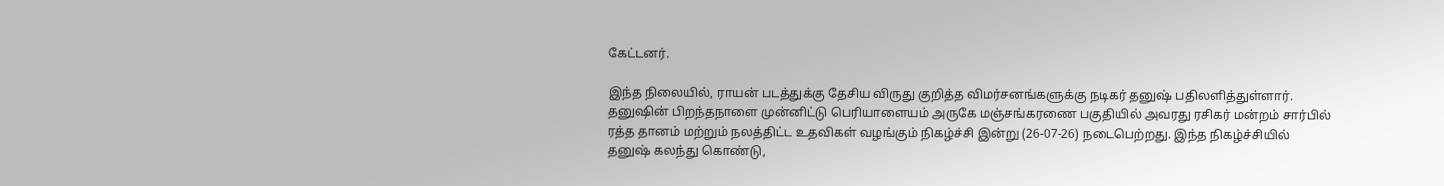கேட்டனர்.

இந்த நிலையில், ராயன் படத்துக்கு தேசிய விருது குறித்த விமர்சனங்களுக்கு நடிகர் தனுஷ் பதிலளித்துள்ளார். தனுஷின் பிறந்தநாளை முன்னிட்டு பெரியாளையம் அருகே மஞ்சங்கரணை பகுதியில் அவரது ரசிகர் மன்றம் சார்பில் ரத்த தானம் மற்றும் நலத்திட்ட உதவிகள் வழங்கும் நிகழ்ச்சி இன்று (26-07-26) நடைபெற்றது. இந்த நிகழ்ச்சியில் தனுஷ் கலந்து கொண்டு,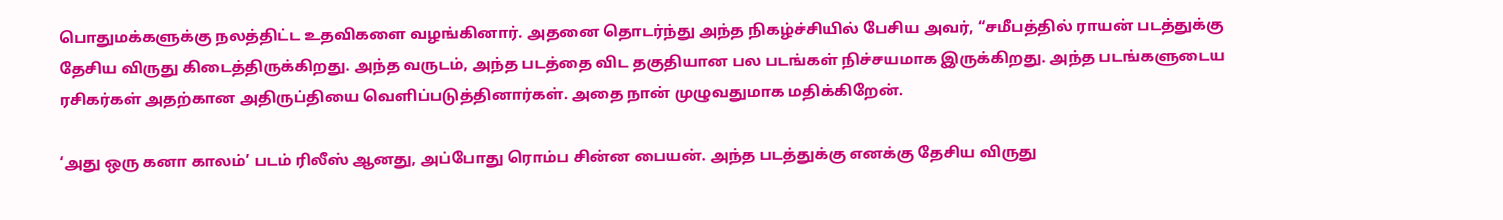பொதுமக்களுக்கு நலத்திட்ட உதவிகளை வழங்கினார். அதனை தொடர்ந்து அந்த நிகழ்ச்சியில் பேசிய அவர், “சமீபத்தில் ராயன் படத்துக்கு தேசிய விருது கிடைத்திருக்கிறது. அந்த வருடம், அந்த படத்தை விட தகுதியான பல படங்கள் நிச்சயமாக இருக்கிறது. அந்த படங்களுடைய ரசிகர்கள் அதற்கான அதிருப்தியை வெளிப்படுத்தினார்கள். அதை நான் முழுவதுமாக மதிக்கிறேன்.

‘அது ஒரு கனா காலம்’ படம் ரிலீஸ் ஆனது, அப்போது ரொம்ப சின்ன பையன். அந்த படத்துக்கு எனக்கு தேசிய விருது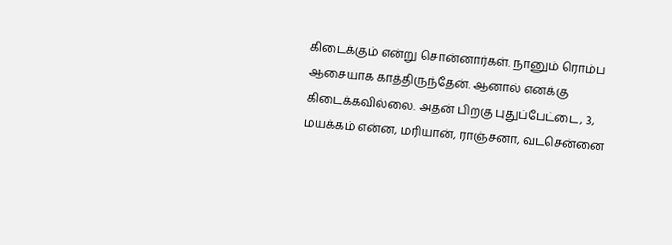கிடைக்கும் என்று சொன்னார்கள். நானும் ரொம்ப ஆசையாக காத்திருந்தேன். ஆனால் எனக்கு கிடைக்கவில்லை. அதன் பிறகு புதுப்பேட்டை, 3, மயக்கம் என்ன, மரியான், ராஞ்சனா, வடசென்னை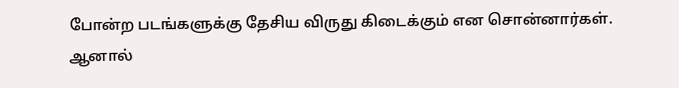போன்ற படங்களுக்கு தேசிய விருது கிடைக்கும் என சொன்னார்கள். ஆனால்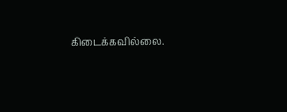கிடைக்கவில்லை.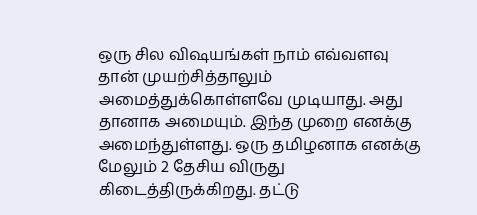ஒரு சில விஷயங்கள் நாம் எவ்வளவு தான் முயற்சித்தாலும் அமைத்துக்கொள்ளவே முடியாது. அது தானாக அமையும். இந்த முறை எனக்கு அமைந்துள்ளது. ஒரு தமிழனாக எனக்கு மேலும் 2 தேசிய விருது கிடைத்திருக்கிறது. தட்டு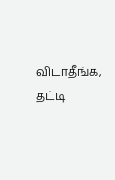விடாதீங்க, தட்டி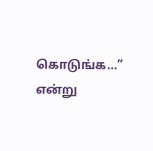கொடுங்க…” என்று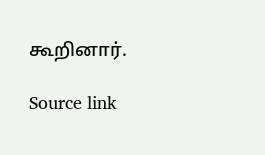கூறினார்.

Source link